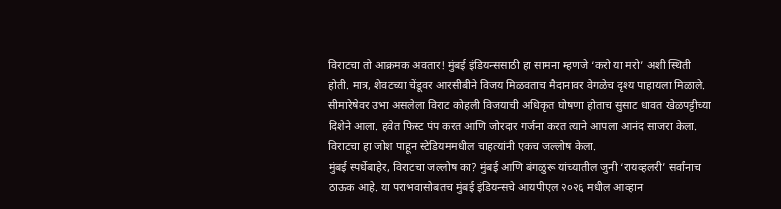विराटचा तो आक्रमक अवतार! मुंबई इंडियन्ससाठी हा सामना म्हणजे ‘करो या मरो’ अशी स्थिती होती. मात्र, शेवटच्या चेंडूवर आरसीबीने विजय मिळवताच मैदानावर वेगळेच दृश्य पाहायला मिळाले. सीमारेषेवर उभा असलेला विराट कोहली विजयाची अधिकृत घोषणा होताच सुसाट धावत खेळपट्टीच्या दिशेने आला. हवेत फिस्ट पंप करत आणि जोरदार गर्जना करत त्याने आपला आनंद साजरा केला. विराटचा हा जोश पाहून स्टेडियममधील चाहत्यांनी एकच जल्लोष केला.
मुंबई स्पर्धेबाहेर, विराटचा जल्लोष का? मुंबई आणि बंगळुरू यांच्यातील जुनी ‘रायव्हलरी’ सर्वांनाच ठाऊक आहे. या पराभवासोबतच मुंबई इंडियन्सचे आयपीएल २०२६ मधील आव्हान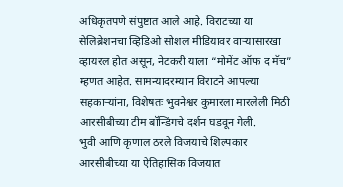अधिकृतपणे संपुष्टात आले आहे. विराटच्या या सेलिब्रेशनचा व्हिडिओ सोशल मीडियावर वाऱ्यासारखा व्हायरल होत असून, नेटकरी याला “मोमेंट ऑफ द मॅच” म्हणत आहेत. सामन्यादरम्यान विराटने आपल्या सहकाऱ्यांना, विशेषतः भुवनेश्वर कुमारला मारलेली मिठी आरसीबीच्या टीम बॉन्डिंगचे दर्शन घडवून गेली.
भुवी आणि कृणाल ठरले विजयाचे शिल्पकार आरसीबीच्या या ऐतिहासिक विजयात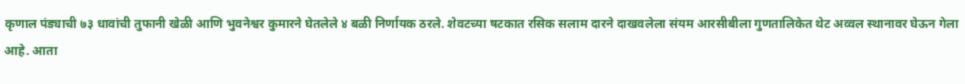कृणाल पंड्याची ७३ धावांची तुफानी खेळी आणि भुवनेश्वर कुमारने घेतलेले ४ बळी निर्णायक ठरले. शेवटच्या षटकात रसिक सलाम दारने दाखवलेला संयम आरसीबीला गुणतालिकेत थेट अव्वल स्थानावर घेऊन गेला आहे. आता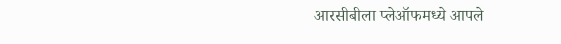आरसीबीला प्लेऑफमध्ये आपले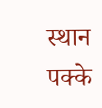स्थान पक्के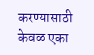करण्यासाठी केवळ एका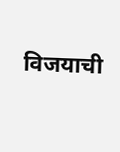विजयाची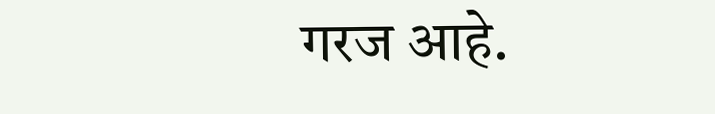गरज आहे.